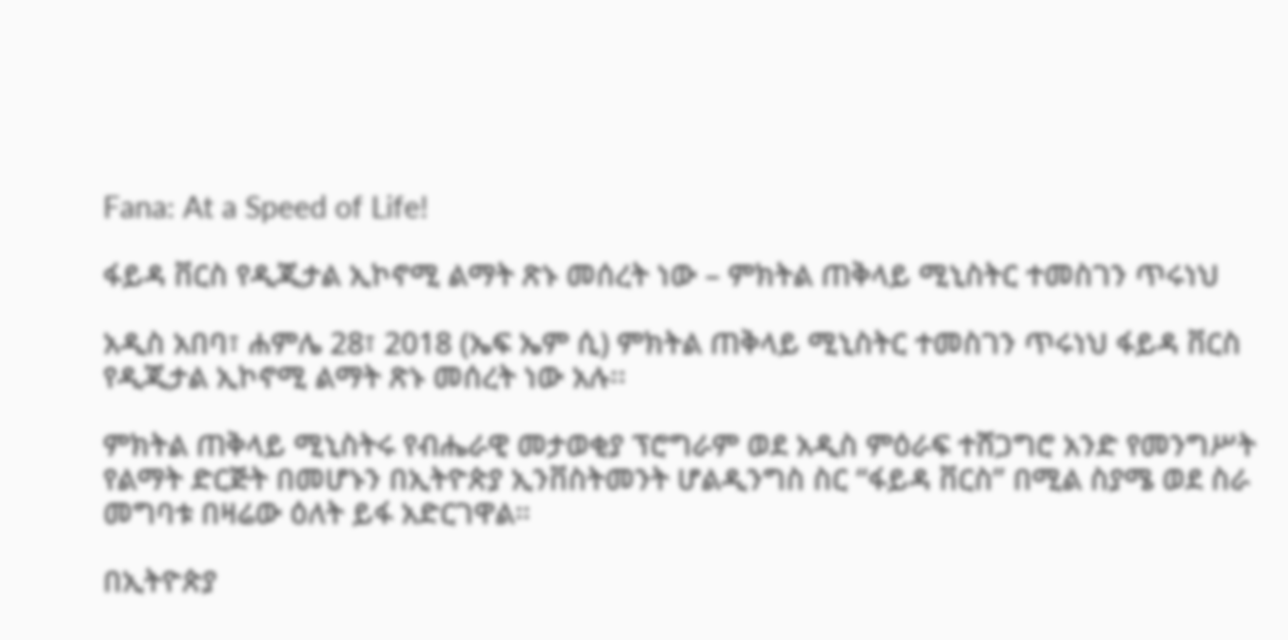Fana: At a Speed of Life!

ፋይዳ ቨርስ የዲጂታል ኢኮኖሚ ልማት ጽኑ መሰረት ነው – ምክትል ጠቅላይ ሚኒስትር ተመስገን ጥሩነህ

አዲስ አበባ፣ ሐምሌ 28፣ 2018 (ኤፍ ኤም ሲ) ምክትል ጠቅላይ ሚኒስትር ተመስገን ጥሩነህ ፋይዳ ቨርስ የዲጂታል ኢኮኖሚ ልማት ጽኑ መሰረት ነው አሉ፡፡

ምክትል ጠቅላይ ሚኒስትሩ የብሔራዊ መታወቂያ ፕሮግራም ወደ አዲስ ምዕራፍ ተሸጋግሮ አንድ የመንግሥት የልማት ድርጅት በመሆኑን በኢትዮጵያ ኢንቨስትመንት ሆልዲንግስ ስር “ፋይዳ ቨርስ” በሚል ስያሜ ወደ ስራ መግባቱ በዛሬው ዕለት ይፋ አድርገዋል።

በኢትዮጵያ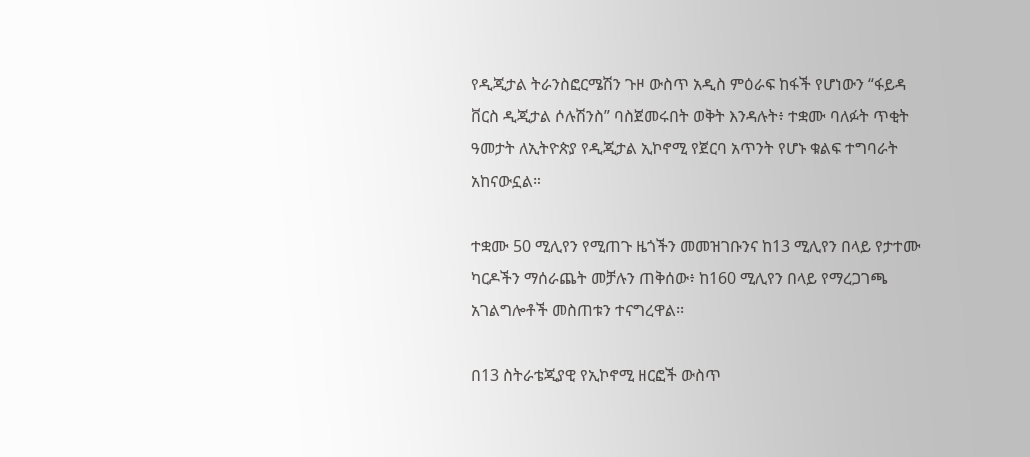የዲጂታል ትራንስፎርሜሽን ጉዞ ውስጥ አዲስ ምዕራፍ ከፋች የሆነውን “ፋይዳ ቨርስ ዲጂታል ሶሉሽንስ” ባስጀመሩበት ወቅት እንዳሉት፥ ተቋሙ ባለፉት ጥቂት ዓመታት ለኢትዮጵያ የዲጂታል ኢኮኖሚ የጀርባ አጥንት የሆኑ ቁልፍ ተግባራት አከናውኗል።

ተቋሙ 50 ሚሊየን የሚጠጉ ዜጎችን መመዝገቡንና ከ13 ሚሊየን በላይ የታተሙ ካርዶችን ማሰራጨት መቻሉን ጠቅሰው፥ ከ160 ሚሊየን በላይ የማረጋገጫ አገልግሎቶች መስጠቱን ተናግረዋል፡፡

በ13 ስትራቴጂያዊ የኢኮኖሚ ዘርፎች ውስጥ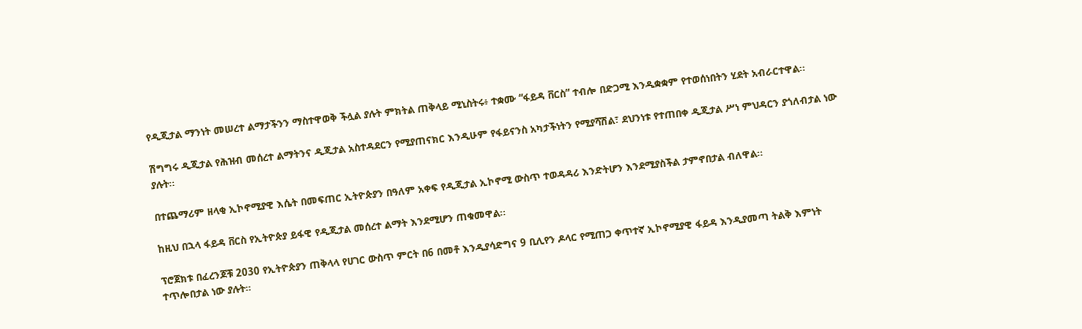የዲጂታል ማንነት መሠረተ ልማታችንን ማስተዋወቅ ችሏል ያሉት ምክትል ጠቅላይ ሚኒስትሩ፥ ተቋሙ “ፋይዳ ቨርስ” ተብሎ በድጋሚ እንዲቋቋም የተወሰነበትን ሂደት አብራርተዋል፡፡

ሽግግሩ ዲጂታል የሕዝብ መሰረተ ልማትንና ዲጂታል አስተዳደርን የሚያጠናክር እንዲሁም የፋይናንስ አካታችነትን የሚያሻሽል፣ ደህንነቱ የተጠበቀ ዲጂታል ሥነ ምህዳርን ያጎለብታል ነው ያሉት፡፡

በተጨማሪም ዘላቂ ኢኮኖሚያዊ እሴት በመፍጠር ኢትዮጵያን በዓለም አቀፍ የዲጂታል ኢኮኖሚ ውስጥ ተወዳዳሪ እንድትሆን እንደሚያስችል ታምኖበታል ብለዋል፡፡

ከዚህ በኋላ ፋይዳ ቨርስ የኢትዮጵያ ይፋዊ የዲጂታል መሰረተ ልማት እንደሚሆን ጠቁመዋል፡፡

ፕሮጀክቱ በፈረንጆቹ 2030 የኢትዮጵያን ጠቅላላ የሀገር ውስጥ ምርት በ6 በመቶ እንዲያሳድግና 9 ቢሊየን ዶላር የሚጠጋ ቀጥተኛ ኢኮኖሚያዊ ፋይዳ እንዲያመጣ ትልቅ እምነት ተጥሎበታል ነው ያሉት።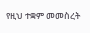የዚህ ተቋም መመስረት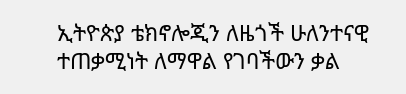ኢትዮጵያ ቴክኖሎጂን ለዜጎች ሁለንተናዊ ተጠቃሚነት ለማዋል የገባችውን ቃል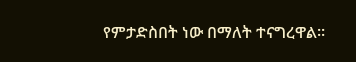የምታድስበት ነው በማለት ተናግረዋል።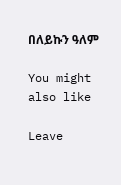በለይኩን ዓለም

You might also like

Leave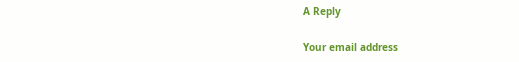A Reply

Your email address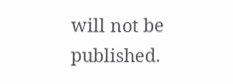will not be published.